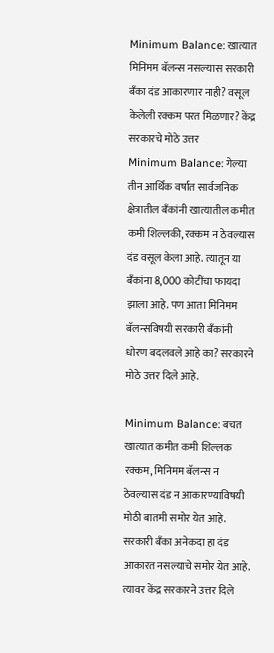Minimum Balance: खात्यात मिनिमम बॅलन्स नसल्यास सरकारी बँका दंड आकारणार नाही? वसूल केलेली रक्कम परत मिळणार? केंद्र सरकारचे मोठे उत्तर
Minimum Balance: गेल्या तीन आर्थिक वर्षात सार्वजनिक क्षेत्रातील बँकांनी खात्यातील कमीत कमी शिल्लकी, रक्कम न ठेवल्यास दंड वसूल केला आहे. त्यातून या बँकांना 8,000 कोटींचा फायदा झाला आहे. पण आता मिनिमम बॅलन्सविषयी सरकारी बँकांनी धोरण बदलवले आहे का? सरकारने मोठे उत्तर दिले आहे.

Minimum Balance: बचत खात्यात कमीत कमी शिल्लक रक्कम, मिनिमम बॅलन्स न ठेवल्यास दंड न आकारण्याविषयी मोठी बातमी समोर येत आहे. सरकारी बँका अनेकदा हा दंड आकारत नसल्याचे समोर येत आहे. त्यावर केंद्र सरकारने उत्तर दिले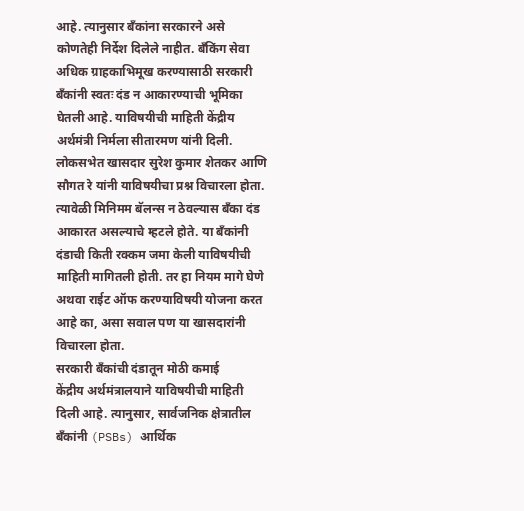आहे. त्यानुसार बँकांना सरकारने असे कोणतेही निर्देश दिलेले नाहीत. बँकिंग सेवा अधिक ग्राहकाभिमूख करण्यासाठी सरकारी बँकांनी स्वतः दंड न आकारण्याची भूमिका घेतली आहे. याविषयीची माहिती केंद्रीय अर्थमंत्री निर्मला सीतारमण यांनी दिली. लोकसभेत खासदार सुरेश कुमार शेतकर आणि सौगत रे यांनी याविषयीचा प्रश्न विचारला होता. त्यावेळी मिनिमम बॅलन्स न ठेवल्यास बँका दंड आकारत असल्याचे म्हटले होते. या बँकांनी दंडाची किती रक्कम जमा केली याविषयीची माहिती मागितली होती. तर हा नियम मागे घेणे अथवा राईट ऑफ करण्याविषयी योजना करत आहे का, असा सवाल पण या खासदारांनी विचारला होता.
सरकारी बँकांची दंडातून मोठी कमाई
केंद्रीय अर्थमंत्रालयाने याविषयीची माहिती दिली आहे. त्यानुसार, सार्वजनिक क्षेत्रातील बँकांनी (PSBs) आर्थिक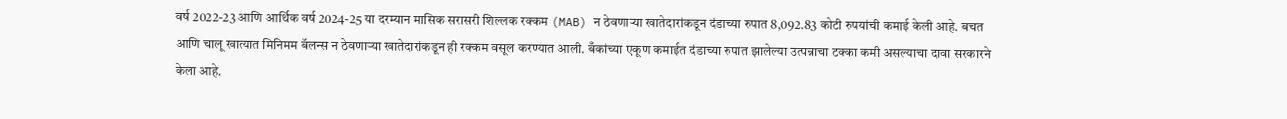वर्ष 2022-23 आणि आर्थिक वर्ष 2024-25 या दरम्यान मासिक सरासरी शिल्लक रक्कम (MAB) न ठेवणाऱ्या खातेदारांकडून दंडाच्या रुपात 8,092.83 कोटी रुपयांची कमाई केली आहे. बचत आणि चालू खात्यात मिनिमम बॅलन्स न ठेवणाऱ्या खातेदारांकडून ही रक्कम वसूल करण्यात आली. बँकांच्या एकूण कमाईत दंडाच्या रुपात झालेल्या उत्पन्नाचा टक्का कमी असल्याचा दावा सरकारने केला आहे.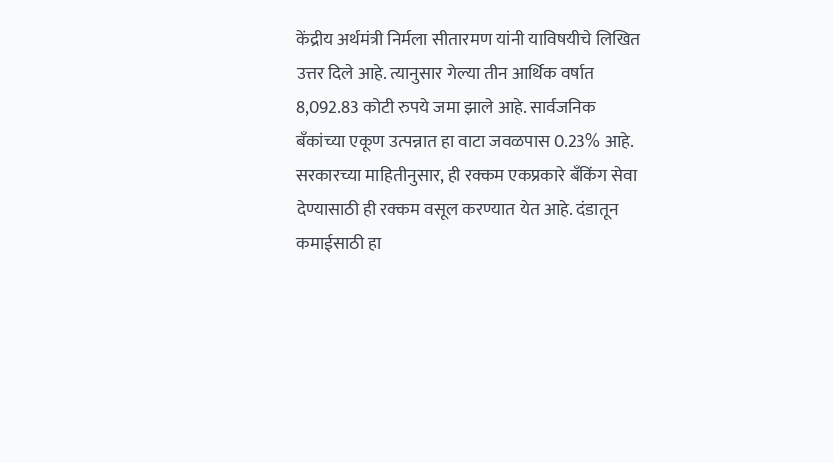केंद्रीय अर्थमंत्री निर्मला सीतारमण यांनी याविषयीचे लिखित उत्तर दिले आहे. त्यानुसार गेल्या तीन आर्थिक वर्षात 8,092.83 कोटी रुपये जमा झाले आहे. सार्वजनिक बँकांच्या एकूण उत्पन्नात हा वाटा जवळपास 0.23% आहे. सरकारच्या माहितीनुसार, ही रक्कम एकप्रकारे बँकिंग सेवा देण्यासाठी ही रक्कम वसूल करण्यात येत आहे. दंडातून कमाईसाठी हा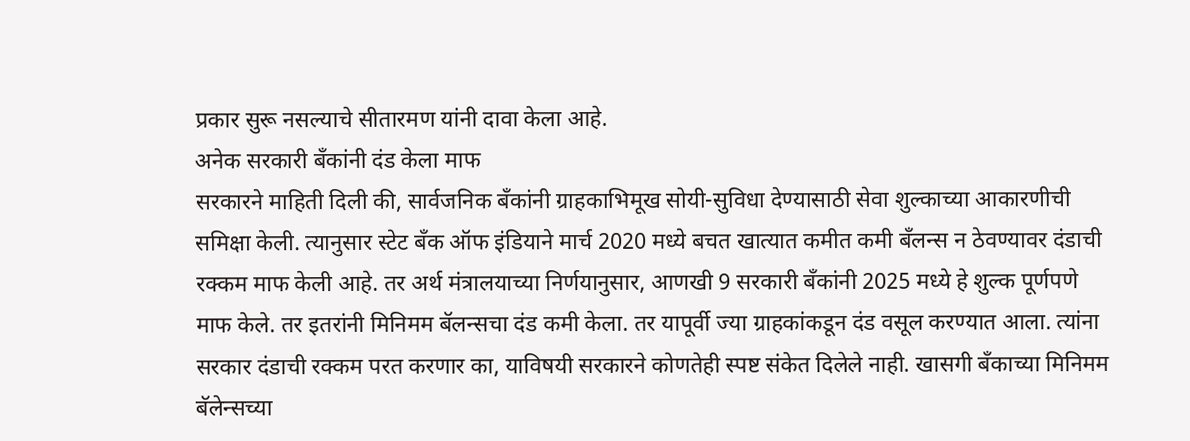प्रकार सुरू नसल्याचे सीतारमण यांनी दावा केला आहे.
अनेक सरकारी बँकांनी दंड केला माफ
सरकारने माहिती दिली की, सार्वजनिक बँकांनी ग्राहकाभिमूख सोयी-सुविधा देण्यासाठी सेवा शुल्काच्या आकारणीची समिक्षा केली. त्यानुसार स्टेट बँक ऑफ इंडियाने मार्च 2020 मध्ये बचत खात्यात कमीत कमी बँलन्स न ठेवण्यावर दंडाची रक्कम माफ केली आहे. तर अर्थ मंत्रालयाच्या निर्णयानुसार, आणखी 9 सरकारी बँकांनी 2025 मध्ये हे शुल्क पूर्णपणे माफ केले. तर इतरांनी मिनिमम बॅलन्सचा दंड कमी केला. तर यापूर्वी ज्या ग्राहकांकडून दंड वसूल करण्यात आला. त्यांना सरकार दंडाची रक्कम परत करणार का, याविषयी सरकारने कोणतेही स्पष्ट संकेत दिलेले नाही. खासगी बँकाच्या मिनिमम बॅलेन्सच्या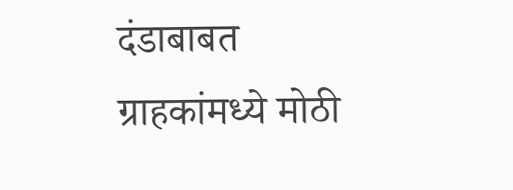दंडाबाबत ग्राहकांमध्ये मोठी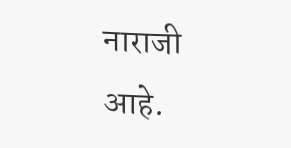नाराजी आहे.